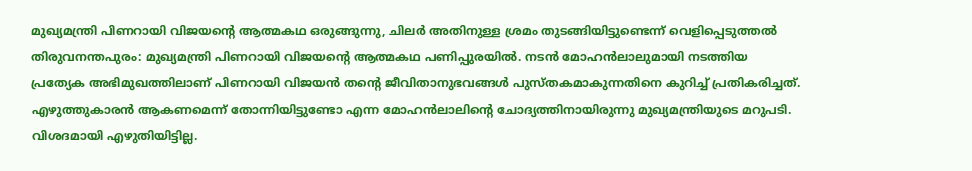മുഖ്യമന്ത്രി പിണറായി വിജയന്റെ ആത്മകഥ ഒരുങ്ങുന്നു, ചിലർ അതിനുള്ള ശ്രമം തുടങ്ങിയിട്ടുണ്ടെന്ന് വെളിപ്പെടുത്തൽ
തിരുവനന്തപുരം: മുഖ്യമന്ത്രി പിണറായി വിജയന്റെ ആത്മകഥ പണിപ്പുരയിൽ. നടൻ മോഹൻലാലുമായി നടത്തിയ പ്രത്യേക അഭിമുഖത്തിലാണ് പിണറായി വിജയൻ തന്റെ ജീവിതാനുഭവങ്ങൾ പുസ്തകമാകുന്നതിനെ കുറിച്ച് പ്രതികരിച്ചത്. എഴുത്തുകാരൻ ആകണമെന്ന് തോന്നിയിട്ടുണ്ടോ എന്ന മോഹൻലാലിന്റെ ചോദ്യത്തിനായിരുന്നു മുഖ്യമന്ത്രിയുടെ മറുപടി. വിശദമായി എഴുതിയിട്ടില്ല.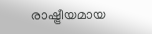രാഷ്ട്രീയമായ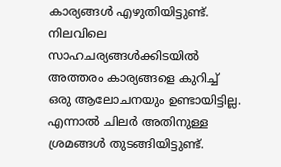കാര്യങ്ങൾ എഴുതിയിട്ടുണ്ട്. നിലവിലെ സാഹചര്യങ്ങൾക്കിടയിൽ അത്തരം കാര്യങ്ങളെ കുറിച്ച് ഒരു ആലോചനയും ഉണ്ടായിട്ടില്ല. എന്നാൽ ചിലർ അതിനുള്ള ശ്രമങ്ങൾ തുടങ്ങിയിട്ടുണ്ട്.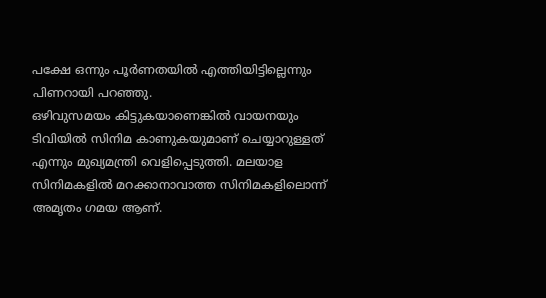പക്ഷേ ഒന്നും പൂർണതയിൽ എത്തിയിട്ടില്ലെന്നും പിണറായി പറഞ്ഞു.
ഒഴിവുസമയം കിട്ടുകയാണെങ്കിൽ വായനയും ടിവിയിൽ സിനിമ കാണുകയുമാണ് ചെയ്യാറുള്ളത് എന്നും മുഖ്യമന്ത്രി വെളിപ്പെടുത്തി. മലയാള സിനിമകളിൽ മറക്കാനാവാത്ത സിനിമകളിലൊന്ന് അമൃതം ഗമയ ആണ്.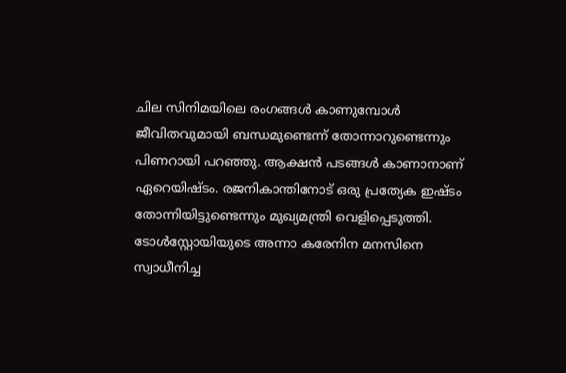ചില സിനിമയിലെ രംഗങ്ങൾ കാണുമ്പോൾ ജീവിതവുമായി ബന്ധമുണ്ടെന്ന് തോന്നാറുണ്ടെന്നും പിണറായി പറഞ്ഞു. ആക്ഷൻ പടങ്ങൾ കാണാനാണ് ഏറെയിഷ്ടം. രജനികാന്തിനോട് ഒരു പ്രത്യേക ഇഷ്ടം തോന്നിയിട്ടുണ്ടെന്നും മുഖ്യമന്ത്രി വെളിപ്പെടുത്തി.
ടോൾസ്റ്റോയിയുടെ അന്നാ കരേനിന മനസിനെ സ്വാധീനിച്ച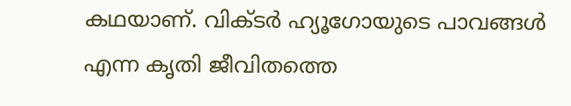കഥയാണ്. വിക്ടർ ഹ്യൂഗോയുടെ പാവങ്ങൾ എന്ന കൃതി ജീവിതത്തെ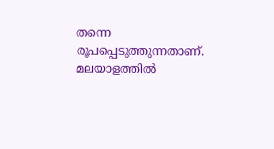തന്നെ രൂപപ്പെടുത്തുന്നതാണ്. മലയാളത്തിൽ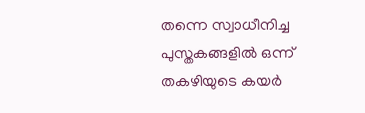തന്നെ സ്വാധീനിച്ച പുസ്തകങ്ങളിൽ ഒന്ന് തകഴിയുടെ കയർ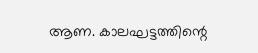ആണ. കാലഘട്ടത്തിന്റെ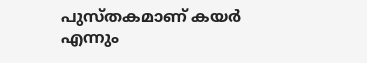പുസ്തകമാണ് കയർ എന്നും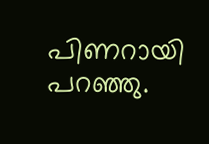പിണറായി പറഞ്ഞു.